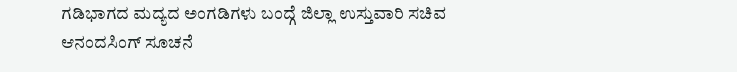ಗಡಿಭಾಗದ ಮದ್ಯದ ಅಂಗಡಿಗಳು ಬಂದ್ಗೆ ಜಿಲ್ಲಾ ಉಸ್ತುವಾರಿ ಸಚಿವ ಆನಂದಸಿಂಗ್ ಸೂಚನೆ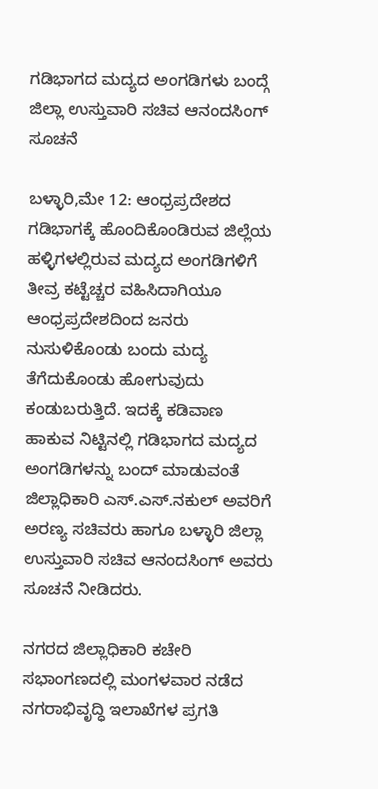ಗಡಿಭಾಗದ ಮದ್ಯದ ಅಂಗಡಿಗಳು ಬಂದ್ಗೆ ಜಿಲ್ಲಾ ಉಸ್ತುವಾರಿ ಸಚಿವ ಆನಂದಸಿಂಗ್ ಸೂಚನೆ

ಬಳ್ಳಾರಿ,ಮೇ 12: ಆಂಧ್ರಪ್ರದೇಶದ ಗಡಿಭಾಗಕ್ಕೆ ಹೊಂದಿಕೊಂಡಿರುವ ಜಿಲ್ಲೆಯ ಹಳ್ಳಿಗಳಲ್ಲಿರುವ ಮದ್ಯದ ಅಂಗಡಿಗಳಿಗೆ ತೀವ್ರ ಕಟ್ಟೆಚ್ಚರ ವಹಿಸಿದಾಗಿಯೂ ಆಂಧ್ರಪ್ರದೇಶದಿಂದ ಜನರು ನುಸುಳಿಕೊಂಡು ಬಂದು ಮದ್ಯ ತೆಗೆದುಕೊಂಡು ಹೋಗುವುದು ಕಂಡುಬರುತ್ತಿದೆ. ಇದಕ್ಕೆ ಕಡಿವಾಣ ಹಾಕುವ ನಿಟ್ಟಿನಲ್ಲಿ ಗಡಿಭಾಗದ ಮದ್ಯದ ಅಂಗಡಿಗಳನ್ನು ಬಂದ್ ಮಾಡುವಂತೆ ಜಿಲ್ಲಾಧಿಕಾರಿ ಎಸ್.ಎಸ್.ನಕುಲ್ ಅವರಿಗೆ ಅರಣ್ಯ ಸಚಿವರು ಹಾಗೂ ಬಳ್ಳಾರಿ ಜಿಲ್ಲಾ ಉಸ್ತುವಾರಿ ಸಚಿವ ಆನಂದಸಿಂಗ್ ಅವರು ಸೂಚನೆ ನೀಡಿದರು.

ನಗರದ ಜಿಲ್ಲಾಧಿಕಾರಿ ಕಚೇರಿ ಸಭಾಂಗಣದಲ್ಲಿ ಮಂಗಳವಾರ ನಡೆದ ನಗರಾಭಿವೃದ್ಧಿ ಇಲಾಖೆಗಳ ಪ್ರಗತಿ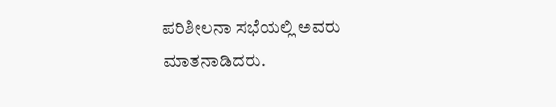ಪರಿಶೀಲನಾ ಸಭೆಯಲ್ಲಿ ಅವರು ಮಾತನಾಡಿದರು.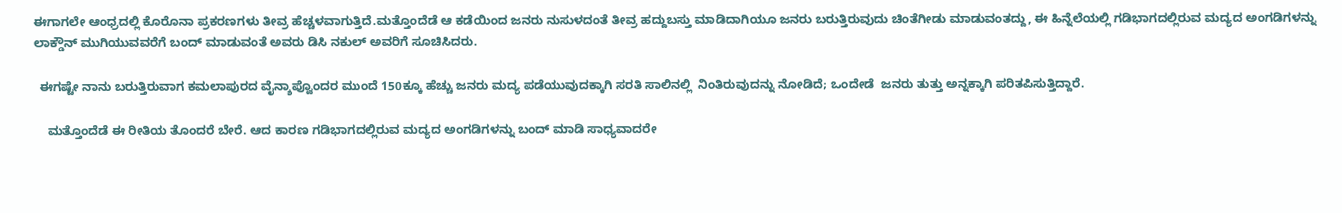ಈಗಾಗಲೇ ಆಂಧ್ರದಲ್ಲಿ ಕೊರೊನಾ ಪ್ರಕರಣಗಳು ತೀವ್ರ ಹೆಚ್ಚಳವಾಗುತ್ತಿದೆ.ಮತ್ತೊಂದೆಡೆ ಆ ಕಡೆಯಿಂದ ಜನರು ನುಸುಳದಂತೆ ತೀವ್ರ ಹದ್ದುಬಸ್ತು ಮಾಡಿದಾಗಿಯೂ ಜನರು ಬರುತ್ತಿರುವುದು ಚಿಂತೆಗೀಡು ಮಾಡುವಂತದ್ದು, ಈ ಹಿನ್ನೆಲೆಯಲ್ಲಿ ಗಡಿಭಾಗದಲ್ಲಿರುವ ಮದ್ಯದ ಅಂಗಡಿಗಳನ್ನು ಲಾಕ್ಡೌನ್ ಮುಗಿಯುವವರೆಗೆ ಬಂದ್ ಮಾಡುವಂತೆ ಅವರು ಡಿಸಿ ನಕುಲ್ ಅವರಿಗೆ ಸೂಚಿಸಿದರು.

  ಈಗಷ್ಟೇ ನಾನು ಬರುತ್ತಿರುವಾಗ ಕಮಲಾಪುರದ ವೈನ್ಶಾಪ್ವೊಂದರ ಮುಂದೆ 150ಕ್ಕೂ ಹೆಚ್ಚು ಜನರು ಮದ್ಯ ಪಡೆಯುವುದಕ್ಕಾಗಿ ಸರತಿ ಸಾಲಿನಲ್ಲಿ  ನಿಂತಿರುವುದನ್ನು ನೋಡಿದೆ; ಒಂದೇಡೆ  ಜನರು ತುತ್ತು ಅನ್ನಕ್ಕಾಗಿ ಪರಿತಪಿಸುತ್ತಿದ್ದಾರೆ.

    ಮತ್ತೊಂದೆಡೆ ಈ ರೀತಿಯ ತೊಂದರೆ ಬೇರೆ. ಆದ ಕಾರಣ ಗಡಿಭಾಗದಲ್ಲಿರುವ ಮದ್ಯದ ಅಂಗಡಿಗಳನ್ನು ಬಂದ್ ಮಾಡಿ ಸಾಧ್ಯವಾದರೇ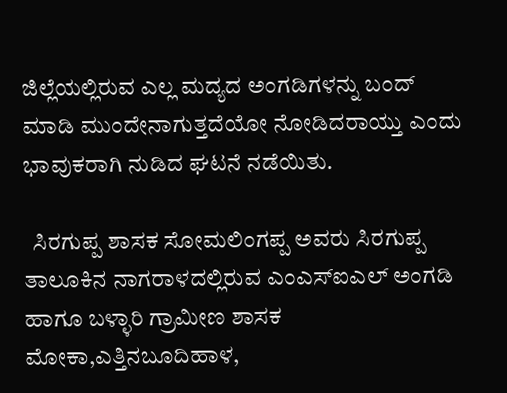ಜಿಲ್ಲೆಯಲ್ಲಿರುವ ಎಲ್ಲ ಮದ್ಯದ ಅಂಗಡಿಗಳನ್ನು ಬಂದ್ ಮಾಡಿ ಮುಂದೇನಾಗುತ್ತದೆಯೋ ನೋಡಿದರಾಯ್ತು ಎಂದು ಭಾವುಕರಾಗಿ ನುಡಿದ ಘಟನೆ ನಡೆಯಿತು.

  ಸಿರಗುಪ್ಪ ಶಾಸಕ ಸೋಮಲಿಂಗಪ್ಪ ಅವರು ಸಿರಗುಪ್ಪ ತಾಲೂಕಿನ ನಾಗರಾಳದಲ್ಲಿರುವ ಎಂಎಸ್ಐಎಲ್ ಅಂಗಡಿ ಹಾಗೂ ಬಳ್ಳಾರಿ ಗ್ರಾಮೀಣ ಶಾಸಕ ಮೋಕಾ,ಎತ್ತಿನಬೂದಿಹಾಳ,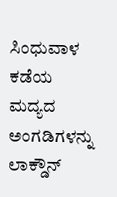ಸಿಂಧುವಾಳ ಕಡೆಯ ಮದ್ಯದ ಅಂಗಡಿಗಳನ್ನು ಲಾಕ್ಡೌನ್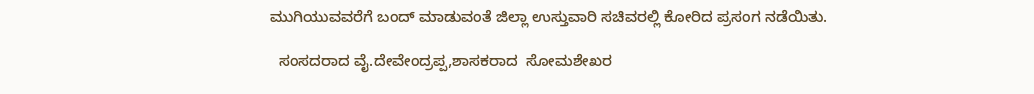ಮುಗಿಯುವವರೆಗೆ ಬಂದ್ ಮಾಡುವಂತೆ ಜಿಲ್ಲಾ ಉಸ್ತುವಾರಿ ಸಚಿವರಲ್ಲಿ ಕೋರಿದ ಪ್ರಸಂಗ ನಡೆಯಿತು.

  ಸಂಸದರಾದ ವೈ.ದೇವೇಂದ್ರಪ್ಪ,ಶಾಸಕರಾದ  ಸೋಮಶೇಖರ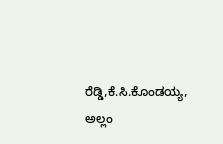ರೆಡ್ಡಿ,ಕೆ.ಸಿ.ಕೊಂಡಯ್ಯ, ಅಲ್ಲಂ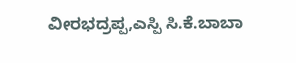ವೀರಭದ್ರಪ್ಪ,ಎಸ್ಪಿ ಸಿ.ಕೆ.ಬಾಬಾ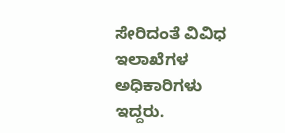ಸೇರಿದಂತೆ ವಿವಿಧ ಇಲಾಖೆಗಳ ಅಧಿಕಾರಿಗಳು ಇದ್ದರು.